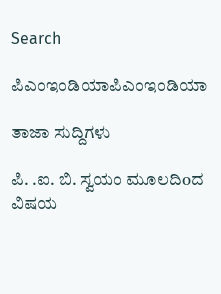Search

ಪಿಎಂಇಂಡಿಯಾಪಿಎಂಇಂಡಿಯಾ

ತಾಜಾ ಸುದ್ದಿಗಳು

ಪಿ. .ಐ. ಬಿ. ಸ್ವಯಂ ಮೂಲದಿoದ ವಿಷಯ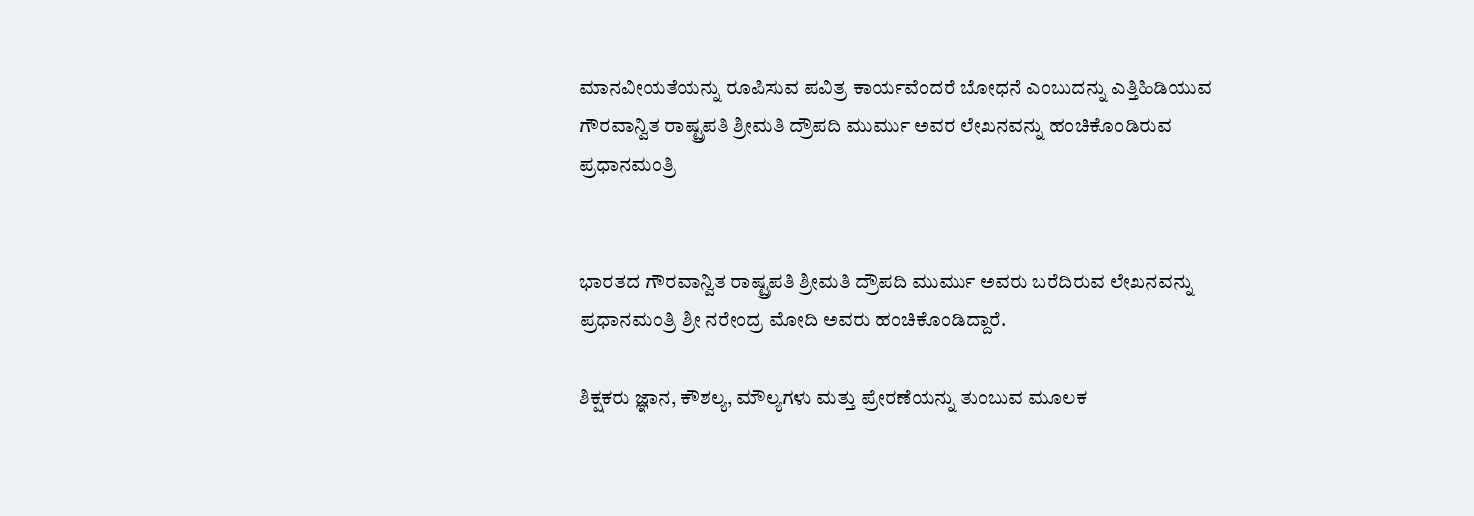ಮಾನವೀಯತೆಯನ್ನು ರೂಪಿಸುವ ಪವಿತ್ರ ಕಾರ್ಯವೆಂದರೆ ಬೋಧನೆ ಎಂಬುದನ್ನು ಎತ್ತಿಹಿಡಿಯುವ ಗೌರವಾನ್ವಿತ ರಾಷ್ಟ್ರಪತಿ ಶ್ರೀಮತಿ ದ್ರೌಪದಿ ಮುರ್ಮು ಅವರ ಲೇಖನವನ್ನು ಹಂಚಿಕೊಂಡಿರುವ ಪ್ರಧಾನಮಂತ್ರಿ


ಭಾರತದ ಗೌರವಾನ್ವಿತ ರಾಷ್ಟ್ರಪತಿ ಶ್ರೀಮತಿ ದ್ರೌಪದಿ ಮುರ್ಮು ಅವರು ಬರೆದಿರುವ ಲೇಖನವನ್ನು ಪ್ರಧಾನಮಂತ್ರಿ ಶ್ರೀ ನರೇಂದ್ರ ಮೋದಿ ಅವರು ಹಂಚಿಕೊಂಡಿದ್ದಾರೆ.

ಶಿಕ್ಷಕರು ಜ್ಞಾನ, ಕೌಶಲ್ಯ, ಮೌಲ್ಯಗಳು ಮತ್ತು ಪ್ರೇರಣೆಯನ್ನು ತುಂಬುವ ಮೂಲಕ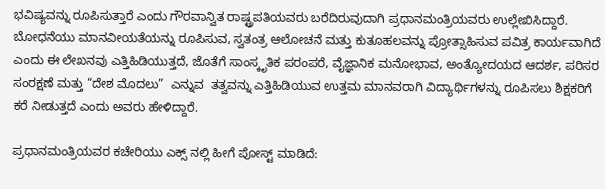ಭವಿಷ್ಯವನ್ನು ರೂಪಿಸುತ್ತಾರೆ ಎಂದು ಗೌರವಾನ್ವಿತ ರಾಷ್ಟ್ರಪತಿಯವರು ಬರೆದಿರುವುದಾಗಿ ಪ್ರಧಾನಮಂತ್ರಿಯವರು ಉಲ್ಲೇಖಿಸಿದ್ದಾರೆ. ಬೋಧನೆಯು ಮಾನವೀಯತೆಯನ್ನು ರೂಪಿಸುವ, ಸ್ವತಂತ್ರ ಆಲೋಚನೆ ಮತ್ತು ಕುತೂಹಲವನ್ನು ಪ್ರೋತ್ಸಾಹಿಸುವ ಪವಿತ್ರ ಕಾರ್ಯವಾಗಿದೆ ಎಂದು ಈ ಲೇಖನವು ಎತ್ತಿಹಿಡಿಯುತ್ತದೆ, ಜೊತೆಗೆ ಸಾಂಸ್ಕೃತಿಕ ಪರಂಪರೆ, ವೈಜ್ಞಾನಿಕ ಮನೋಭಾವ, ಅಂತ್ಯೋದಯದ ಆದರ್ಶ, ಪರಿಸರ ಸಂರಕ್ಷಣೆ ಮತ್ತು “ದೇಶ ಮೊದಲು”  ಎನ್ನುವ  ತತ್ವವನ್ನು ಎತ್ತಿಹಿಡಿಯುವ ಉತ್ತಮ ಮಾನವರಾಗಿ ವಿದ್ಯಾರ್ಥಿಗಳನ್ನು ರೂಪಿಸಲು ಶಿಕ್ಷಕರಿಗೆ ಕರೆ ನೀಡುತ್ತದೆ ಎಂದು ಅವರು ಹೇಳಿದ್ದಾರೆ.

ಪ್ರಧಾನಮಂತ್ರಿಯವರ ಕಚೇರಿಯು ಎಕ್ಸ್ ನಲ್ಲಿ ಹೀಗೆ ಪೋಸ್ಟ್ ಮಾಡಿದೆ: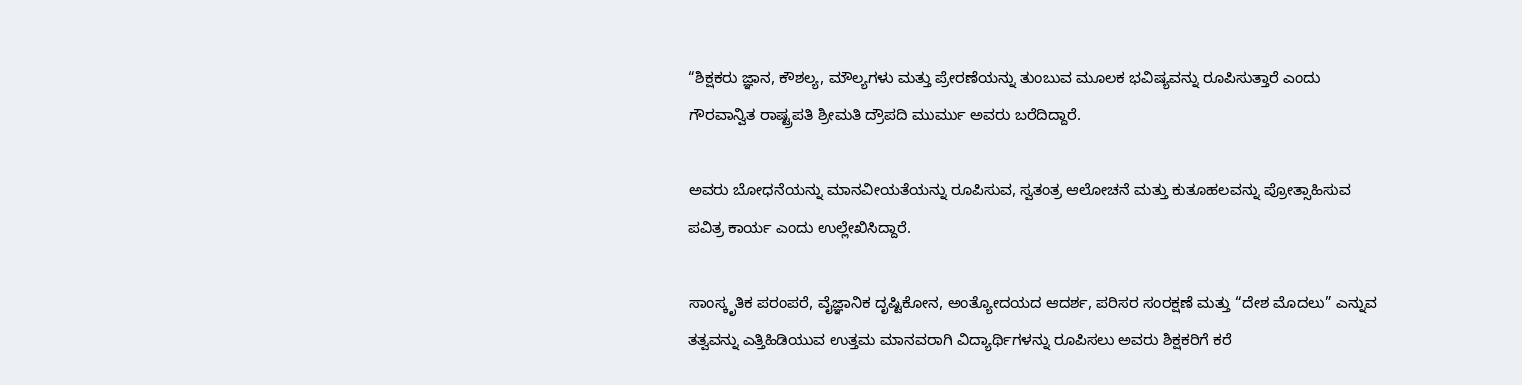“ಶಿಕ್ಷಕರು ಜ್ಞಾನ, ಕೌಶಲ್ಯ, ಮೌಲ್ಯಗಳು ಮತ್ತು ಪ್ರೇರಣೆಯನ್ನು ತುಂಬುವ ಮೂಲಕ ಭವಿಷ್ಯವನ್ನು ರೂಪಿಸುತ್ತಾರೆ ಎಂದು ಗೌರವಾನ್ವಿತ ರಾಷ್ಟ್ರಪತಿ ಶ್ರೀಮತಿ ದ್ರೌಪದಿ ಮುರ್ಮು ಅವರು ಬರೆದಿದ್ದಾರೆ.

ಅವರು ಬೋಧನೆಯನ್ನು ಮಾನವೀಯತೆಯನ್ನು ರೂಪಿಸುವ, ಸ್ವತಂತ್ರ ಆಲೋಚನೆ ಮತ್ತು ಕುತೂಹಲವನ್ನು ಪ್ರೋತ್ಸಾಹಿಸುವ ಪವಿತ್ರ ಕಾರ್ಯ ಎಂದು ಉಲ್ಲೇಖಿಸಿದ್ದಾರೆ.

ಸಾಂಸ್ಕೃತಿಕ ಪರಂಪರೆ, ವೈಜ್ಞಾನಿಕ ದೃಷ್ಟಿಕೋನ, ಅಂತ್ಯೋದಯದ ಆದರ್ಶ, ಪರಿಸರ ಸಂರಕ್ಷಣೆ ಮತ್ತು “ದೇಶ ಮೊದಲು” ಎನ್ನುವ ತತ್ವವನ್ನು ಎತ್ತಿಹಿಡಿಯುವ ಉತ್ತಮ ಮಾನವರಾಗಿ ವಿದ್ಯಾರ್ಥಿಗಳನ್ನು ರೂಪಿಸಲು ಅವರು ಶಿಕ್ಷಕರಿಗೆ ಕರೆ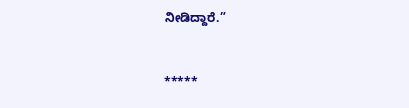ನೀಡಿದ್ದಾರೆ.”



*****